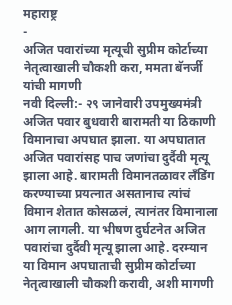महाराष्ट्र
-
अजित पवारांच्या मृत्यूची सुप्रीम कोर्टाच्या नेतृत्वाखाली चौकशी करा, ममता बॅनर्जी यांची मागणी
नवी दिल्ली:- २९ जानेवारी उपमुख्यमंत्री अजित पवार बुधवारी बारामती या ठिकाणी विमानाचा अपघात झाला. या अपघातात अजित पवारांसह पाच जणांचा दुर्दैवी मृत्यू झाला आहे. बारामती विमानतळावर लँडिंग करण्याच्या प्रयत्नात असतानाच त्यांचं विमान शेतात कोसळलं, त्यानंतर विमानाला आग लागली. या भीषण दुर्घटनेत अजित पवारांचा दुर्दैवी मृत्यू झाला आहे. दरम्यान या विमान अपघाताची सुप्रीम कोर्टाच्या नेतृत्वाखाली चौकशी करावी, अशी मागणी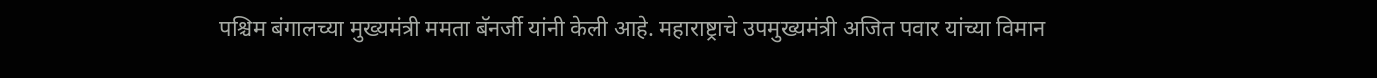पश्चिम बंगालच्या मुख्यमंत्री ममता बॅनर्जी यांनी केली आहे. महाराष्ट्राचे उपमुख्यमंत्री अजित पवार यांच्या विमान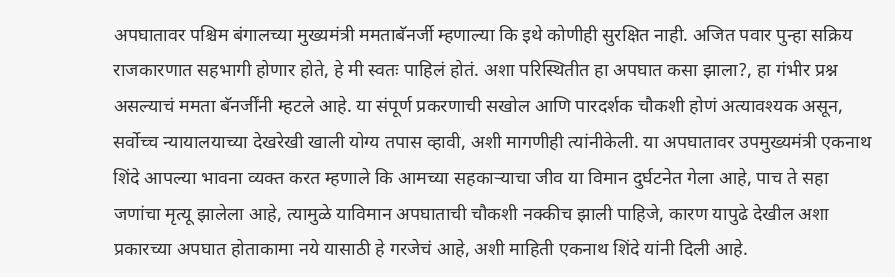अपघातावर पश्चिम बंगालच्या मुख्यमंत्री ममताबॅनर्जी म्हणाल्या कि इथे कोणीही सुरक्षित नाही. अजित पवार पुन्हा सक्रिय राजकारणात सहभागी होणार होते, हे मी स्वतः पाहिलं होतं. अशा परिस्थितीत हा अपघात कसा झाला?, हा गंभीर प्रश्न असल्याचं ममता बॅनर्जींनी म्हटले आहे. या संपूर्ण प्रकरणाची सखोल आणि पारदर्शक चौकशी होणं अत्यावश्यक असून, सर्वोच्च न्यायालयाच्या देखरेखी खाली योग्य तपास व्हावी, अशी मागणीही त्यांनीकेली. या अपघातावर उपमुख्यमंत्री एकनाथ शिंदे आपल्या भावना व्यक्त करत म्हणाले कि आमच्या सहकाऱ्याचा जीव या विमान दुर्घटनेत गेला आहे, पाच ते सहा जणांचा मृत्यू झालेला आहे, त्यामुळे याविमान अपघाताची चौकशी नक्कीच झाली पाहिजे, कारण यापुढे देखील अशा प्रकारच्या अपघात होताकामा नये यासाठी हे गरजेचं आहे, अशी माहिती एकनाथ शिंदे यांनी दिली आहे.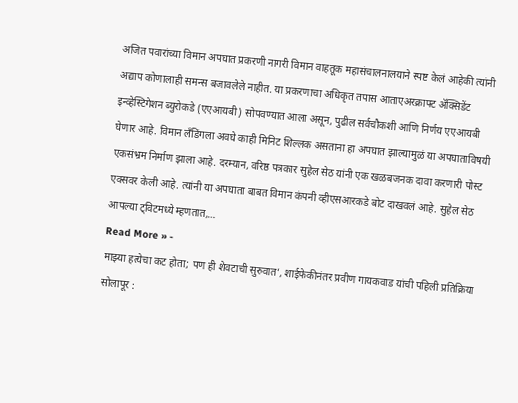अजित पवारांच्या विमान अपघात प्रकरणी नागरी विमान वाहतूक महासंचालनालयाने स्पष्ट केलं आहेकी त्यांनी अद्याप कोणालाही समन्स बजावलेले नाहीत. या प्रकरणाचा अधिकृत तपास आताएअरक्राफ्ट ॲक्सिडेंट इन्व्हेस्टिगेशन ब्युरोकडे (एएआयबी) सोपवण्यात आला असून, पुढील सर्वचौकशी आणि निर्णय एएआयबी घेणार आहे. विमान लँडिंगला अवघे काही मिनिट शिल्लक असताना हा अपघात झाल्यामुळं या अपघाताविषयी एकसंभ्रम निर्माण झाला आहे. दरम्यान, वरिष्ठ पत्रकार सुहेल सेठ यांनी एक खळबजनक दावा करणारी पोस्ट एक्सवर केली आहे. त्यांनी या अपघाता बाबत विमान कंपनी व्हीएसआरकडे बोट दाखवलं आहे. सुहेल सेठ आपल्या ट्विटमध्ये म्हणतात,…
Read More » -
माझ्या हत्येचा कट होता; पण ही शेवटाची सुरुवात’, शाईफेकीनंतर प्रवीण गायकवाड यांची पहिली प्रतिक्रिया
सोलापूर :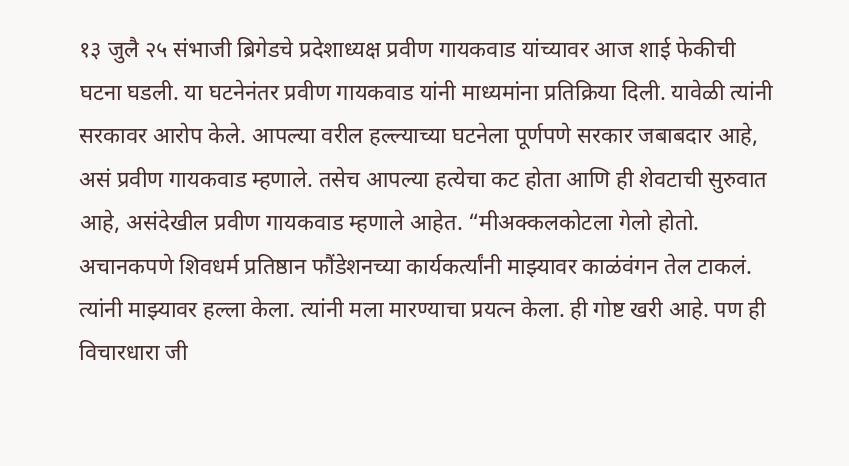१३ जुलै २५ संभाजी ब्रिगेडचे प्रदेशाध्यक्ष प्रवीण गायकवाड यांच्यावर आज शाई फेकीची घटना घडली. या घटनेनंतर प्रवीण गायकवाड यांनी माध्यमांना प्रतिक्रिया दिली. यावेळी त्यांनी सरकावर आरोप केले. आपल्या वरील हल्ल्याच्या घटनेला पूर्णपणे सरकार जबाबदार आहे, असं प्रवीण गायकवाड म्हणाले. तसेच आपल्या हत्येचा कट होता आणि ही शेवटाची सुरुवात आहे, असंदेखील प्रवीण गायकवाड म्हणाले आहेत. “मीअक्कलकोटला गेलो होतो. अचानकपणे शिवधर्म प्रतिष्ठान फौंडेशनच्या कार्यकर्त्यांनी माझ्यावर काळंवंगन तेल टाकलं. त्यांनी माझ्यावर हल्ला केला. त्यांनी मला मारण्याचा प्रयत्न केला. ही गोष्ट खरी आहे. पण ही विचारधारा जी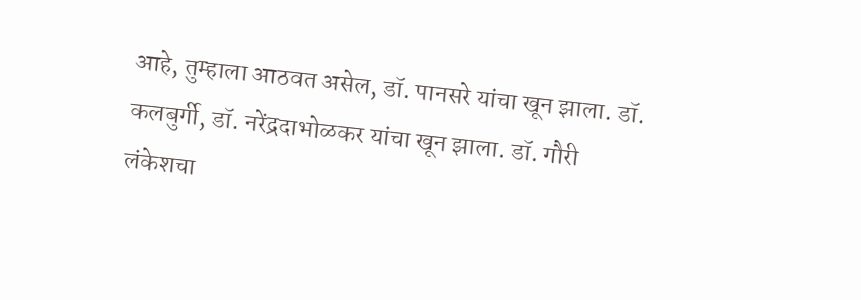आहे, तुम्हाला आठवत असेल, डॉ. पानसरे यांचा खून झाला. डॉ. कलबुर्गी, डॉ. नरेंद्रदाभोळकर यांचा खून झाला. डॉ. गौरी लंकेशचा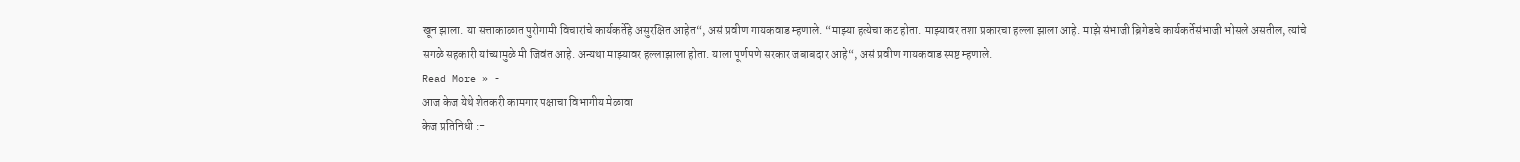खून झाला. या सत्ताकाळात पुरोगामी विचारांचे कार्यकर्तेहे असुरक्षित आहेत“, असं प्रवीण गायकवाड म्हणाले. “माझ्या हत्येचा कट होता. माझ्यावर तशा प्रकारचा हल्ला झाला आहे. माझे संभाजी ब्रिगेडचे कार्यकर्तेसंभाजी भोसले असतील, त्यांचे सगळे सहकारी यांच्यामुळे मी जिवंत आहे. अन्यथा माझ्यावर हल्लाझाला होता. याला पूर्णपणे सरकार जबाबदार आहे“, असं प्रवीण गायकवाड स्पष्ट म्हणाले.
Read More » -
आज केज येथे शेतकरी कामगार पक्षाचा विभागीय मेळावा
केज प्रतिनिधी :-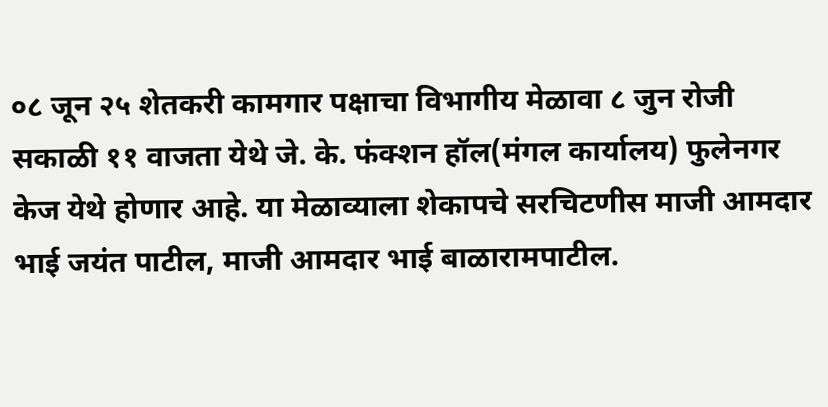०८ जून २५ शेतकरी कामगार पक्षाचा विभागीय मेळावा ८ जुन रोजी सकाळी ११ वाजता येथे जे. के. फंक्शन हॉल(मंगल कार्यालय) फुलेनगर केज येथे होणार आहे. या मेळाव्याला शेकापचे सरचिटणीस माजी आमदार भाई जयंत पाटील, माजी आमदार भाई बाळारामपाटील.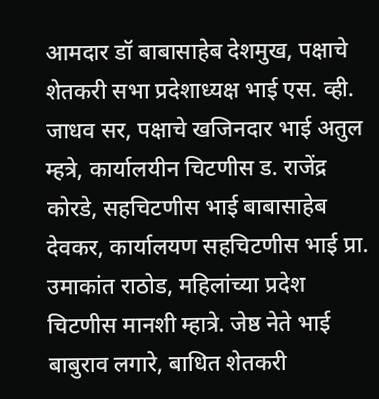आमदार डॉ बाबासाहेब देशमुख, पक्षाचे शेतकरी सभा प्रदेशाध्यक्ष भाई एस. व्ही. जाधव सर, पक्षाचे खजिनदार भाई अतुल म्हत्रे, कार्यालयीन चिटणीस ड. राजेंद्र कोरडे, सहचिटणीस भाई बाबासाहेब देवकर, कार्यालयण सहचिटणीस भाई प्रा. उमाकांत राठोड, महिलांच्या प्रदेश चिटणीस मानशी म्हात्रे. जेष्ठ नेते भाई बाबुराव लगारे, बाधित शेतकरी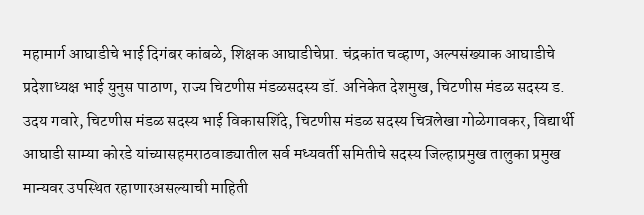महामार्ग आघाडीचे भाई दिगंबर कांबळे, शिक्षक आघाडीचेप्रा. चंद्रकांत चव्हाण, अल्पसंख्याक आघाडीचे प्रदेशाध्यक्ष भाई युनुस पाठाण, राज्य चिटणीस मंडळसदस्य डॉ. अनिकेत देशमुख, चिटणीस मंडळ सदस्य ड. उदय गवारे, चिटणीस मंडळ सदस्य भाई विकासशिंदे, चिटणीस मंडळ सदस्य चित्रलेखा गोळेगावकर, विद्यार्थी आघाडी साम्या कोरडे यांच्यासहमराठवाड्यातील सर्व मध्यवर्ती समितीचे सदस्य जिल्हाप्रमुख तालुका प्रमुख मान्यवर उपस्थित रहाणारअसल्याची माहिती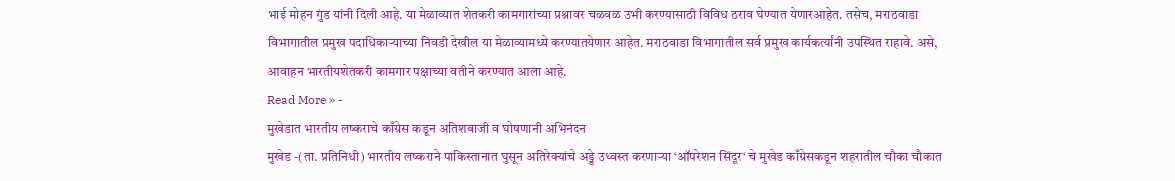भाई मोहन गुंड यांनी दिली आहे. या मेळाव्यात शेतकरी कामगारांच्या प्रश्नावर चळवळ उभी करण्यासाठी विविध ठराव घेण्यात येणारआहेत. तसेच, मराठवाडा विभागातील प्रमुख पदाधिकाऱ्याच्या निवडी देखील या मेळाव्यामध्ये करण्यातयेणार आहेत. मराठवाडा विभागातील सर्व प्रमुख कार्यकर्त्यांनी उपस्थित राहावे. असे, आवाहन भारतीयशेतकरी कामगार पक्षाच्या वतीने करण्यात आला आहे.
Read More » -
मुखेडात भारतीय लष्कराचे काँग्रेस कडून अतिशबाजी व घोषणानी अभिनंदन
मुखेड -(ता. प्रतिनिधी) भारतीय लष्कराने पाकिस्तानात घुसून अतिरेक्यांचे अड्डे उध्वस्त करणाऱ्या ‘ऑपरेशन सिंदूर‘ चे मुखेड काँग्रेसकडून शहरातील चौका चौकात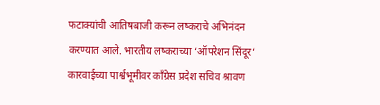फटाक्यांची आतिषबाजी करून लष्कराचे अभिनंदन करण्यात आले. भारतीय लष्कराच्या ‘ऑपरेशन सिंदूर‘ कारवाईच्या पार्श्वभूमीवर काँग्रेस प्रदेश सचिव श्रावण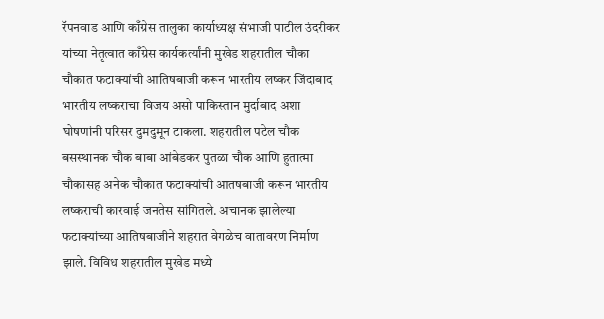रॅपनवाड आणि काँग्रेस तालुका कार्याध्यक्ष संभाजी पाटील उंदरीकर यांच्या नेतृत्वात काँग्रेस कार्यकर्त्यांनी मुखेड शहरातील चौका चौकात फटाक्यांची आतिषबाजी करून भारतीय लष्कर जिंदाबाद भारतीय लष्कराचा विजय असो पाकिस्तान मुर्दाबाद अशा घोषणांनी परिसर दुमदुमून टाकला. शहरातील पटेल चौक बसस्थानक चौक बाबा आंबेडकर पुतळा चौक आणि हुतात्मा चौकासह अनेक चौकात फटाक्यांची आतषबाजी करून भारतीय लष्कराची कारवाई जनतेस सांगितले. अचानक झालेल्या फटाक्यांच्या आतिषबाजीने शहरात वेगळेच वातावरण निर्माण झाले. विविध शहरातील मुखेड मध्ये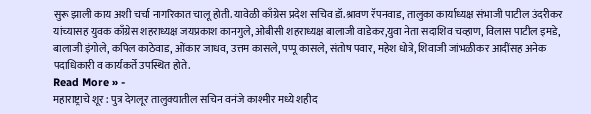सुरू झाली काय अशी चर्चा नागरिकात चालू होती. यावेळी काँग्रेस प्रदेश सचिव डॉ.श्रावण रॅपनवाड, तालुका कार्याध्यक्ष संभाजी पाटील उंदरीकर यांच्यासह युवक काँग्रेस शहराध्यक्ष जयप्रकाश कानगुले, ओबीसी शहराध्यक्ष बालाजी वाडेकर,युवा नेता सदाशिव चव्हाण, विलास पाटील इमडे, बालाजी इंगोले, कपिल काठेवाड, ओंकार जाधव, उत्तम कासले, पप्पू कासले, संतोष पवार, महेश धोत्रे, शिवाजी जांभळीकर आदींसह अनेक पदाधिकारी व कार्यकर्ते उपस्थित होते.
Read More » -
महाराष्ट्राचे शूर : पुत्र देगलूर तालुक्यातील सचिन वनंजे काश्मीर मध्ये शहीद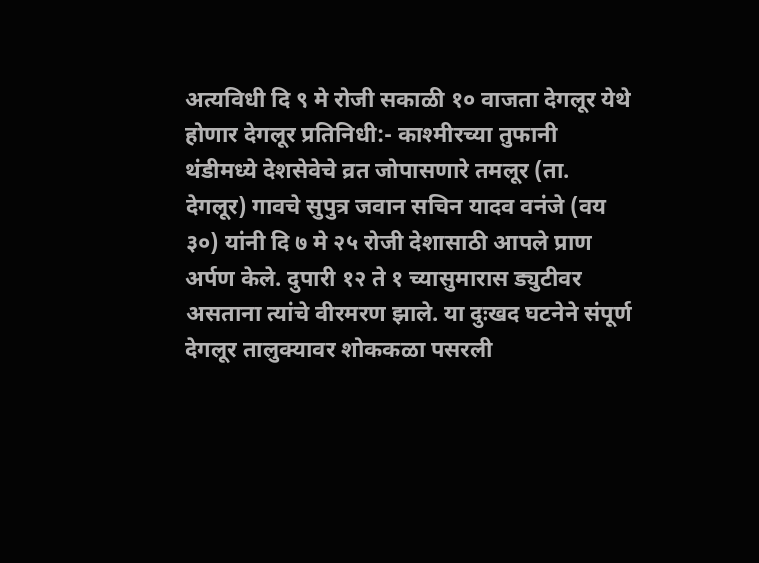अत्यविधी दि ९ मे रोजी सकाळी १० वाजता देगलूर येथे होणार देगलूर प्रतिनिधी:- काश्मीरच्या तुफानी थंडीमध्ये देशसेवेचे व्रत जोपासणारे तमलूर (ता. देगलूर) गावचे सुपुत्र जवान सचिन यादव वनंजे (वय ३०) यांनी दि ७ मे २५ रोजी देशासाठी आपले प्राण अर्पण केले. दुपारी १२ ते १ च्यासुमारास ड्युटीवर असताना त्यांचे वीरमरण झाले. या दुःखद घटनेने संपूर्ण देगलूर तालुक्यावर शोककळा पसरली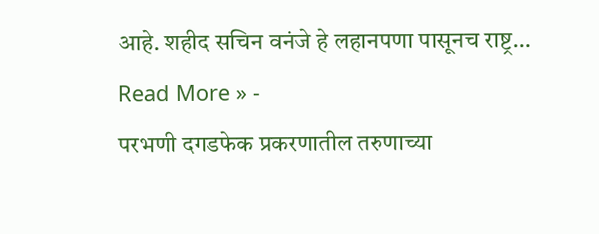आहे. शहीद सचिन वनंजे हे लहानपणा पासूनच राष्ट्र…
Read More » -
परभणी दगडफेक प्रकरणातील तरुणाच्या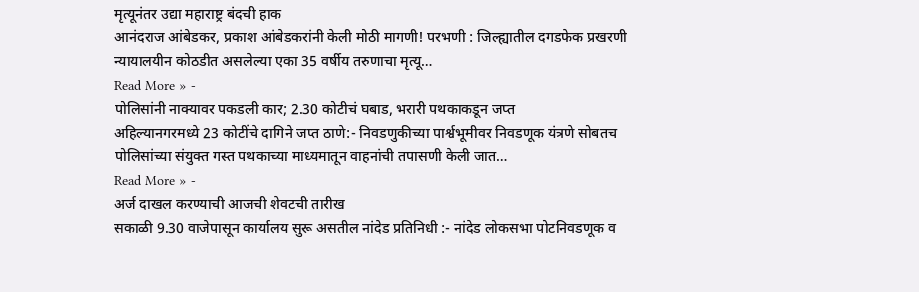मृत्यूनंतर उद्या महाराष्ट्र बंदची हाक
आनंदराज आंबेडकर, प्रकाश आंबेडकरांनी केली मोठी मागणी! परभणी : जिल्ह्यातील दगडफेक प्रखरणी न्यायालयीन कोठडीत असलेल्या एका 35 वर्षीय तरुणाचा मृत्यू…
Read More » -
पोलिसांनी नाक्यावर पकडली कार; 2.30 कोटीचं घबाड, भरारी पथकाकडून जप्त
अहिल्यानगरमध्ये 23 कोटींचे दागिने जप्त ठाणे:- निवडणुकीच्या पार्श्वभूमीवर निवडणूक यंत्रणे सोबतच पोलिसांच्या संयुक्त गस्त पथकाच्या माध्यमातून वाहनांची तपासणी केली जात…
Read More » -
अर्ज दाखल करण्याची आजची शेवटची तारीख
सकाळी 9.30 वाजेपासून कार्यालय सुरू असतील नांदेड प्रतिनिधी :- नांदेड लोकसभा पोटनिवडणूक व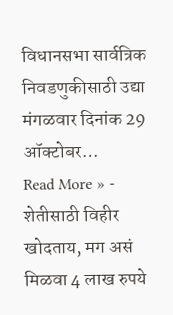विधानसभा सार्वत्रिक निवडणुकीसाठी उद्या मंगळवार दिनांक 29 ऑक्टोबर…
Read More » -
शेतीसाठी विहीर खोदताय, मग असं मिळवा 4 लाख रुपये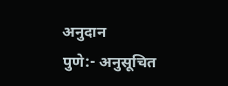अनुदान
पुणे:- अनुसूचित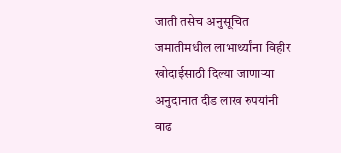जाती तसेच अनुसूचित जमातीमधील लाभार्थ्यांना विहीर खोदाईसाठी दिल्या जाणाऱ्या अनुदानात दीड लाख रुपयांनी वाढ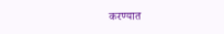करण्यात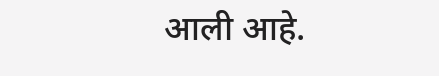आली आहे.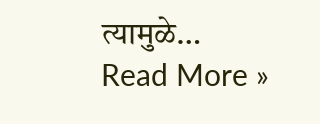त्यामुळे…
Read More »